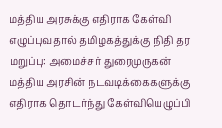மத்திய அரசுக்கு எதிராக கேள்வி எழுப்புவதால் தமிழகத்துக்கு நிதி தர மறுப்பு: அமைச்சர் துரைமுருகன்
மத்திய அரசின் நடவடிக்கைகளுக்கு எதிராக தொடர்ந்து கேள்வியெழுப்பி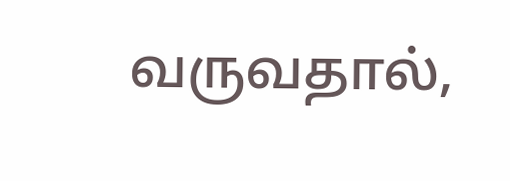வருவதால்,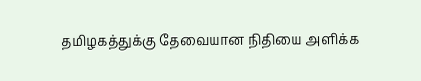தமிழகத்துக்கு தேவையான நிதியை அளிக்க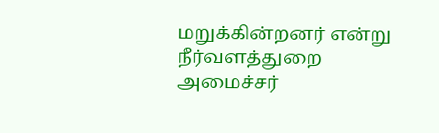மறுக்கின்றனர் என்று நீர்வளத்துறை அமைச்சர்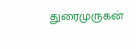துரைமுருகன்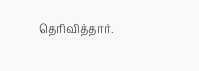தெரிவித்தார்.